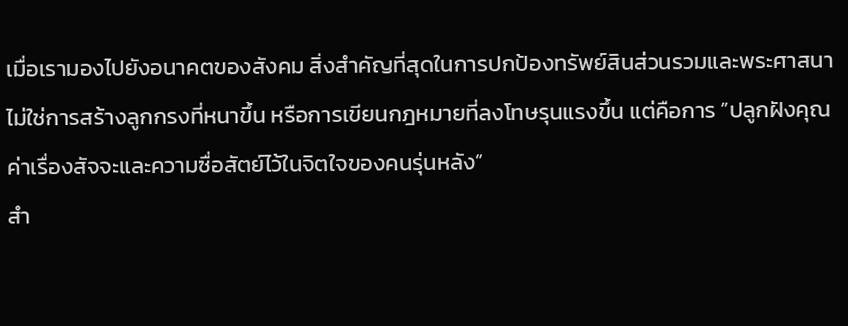เมื่อเรามองไปยังอนาคตของสังคม สิ่งสำคัญที่สุดในการปกป้องทรัพย์สินส่วนรวมและพระศาสนา ไม่ใช่การสร้างลูกกรงที่หนาขึ้น หรือการเขียนกฎหมายที่ลงโทษรุนแรงขึ้น แต่คือการ ”ปลูกฝังคุณค่าเรื่องสัจจะและความซื่อสัตย์ไว้ในจิตใจของคนรุ่นหลัง”
สำ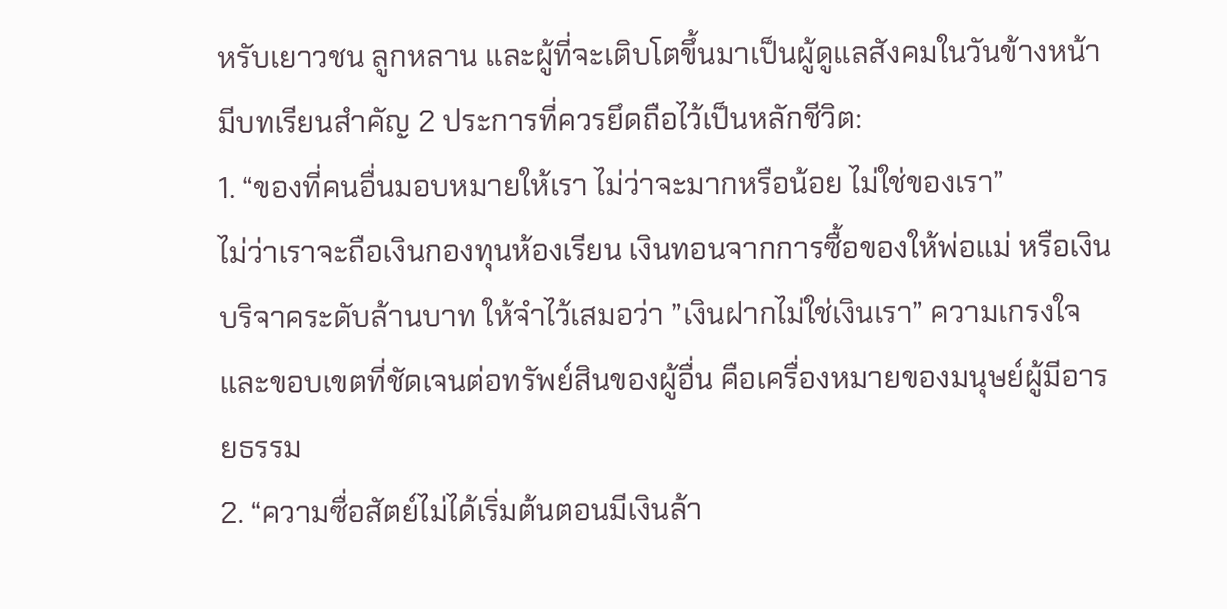หรับเยาวชน ลูกหลาน และผู้ที่จะเติบโตขึ้นมาเป็นผู้ดูแลสังคมในวันข้างหน้า มีบทเรียนสำคัญ 2 ประการที่ควรยึดถือไว้เป็นหลักชีวิต:
1. “ของที่คนอื่นมอบหมายให้เรา ไม่ว่าจะมากหรือน้อย ไม่ใช่ของเรา”
ไม่ว่าเราจะถือเงินกองทุนห้องเรียน เงินทอนจากการซื้อของให้พ่อแม่ หรือเงินบริจาคระดับล้านบาท ให้จำไว้เสมอว่า ”เงินฝากไม่ใช่เงินเรา” ความเกรงใจและขอบเขตที่ชัดเจนต่อทรัพย์สินของผู้อื่น คือเครื่องหมายของมนุษย์ผู้มีอารยธรรม
2. “ความซื่อสัตย์ไม่ได้เริ่มต้นตอนมีเงินล้า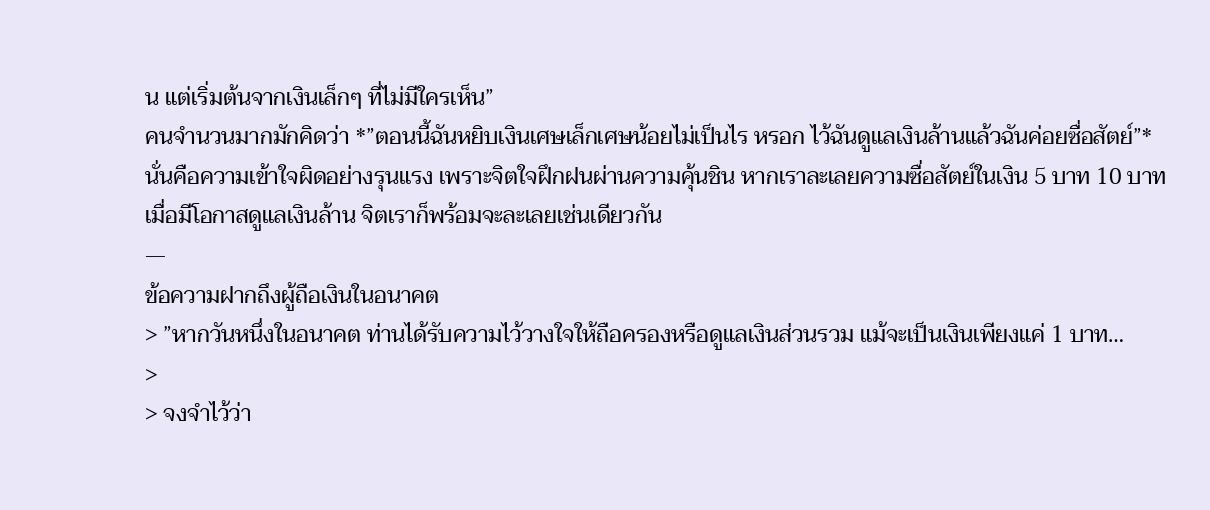น แต่เริ่มต้นจากเงินเล็กๆ ที่ไม่มีใครเห็น”
คนจำนวนมากมักคิดว่า *”ตอนนี้ฉันหยิบเงินเศษเล็กเศษน้อยไม่เป็นไร หรอก ไว้ฉันดูแลเงินล้านแล้วฉันค่อยซื่อสัตย์”* นั่นคือความเข้าใจผิดอย่างรุนแรง เพราะจิตใจฝึกฝนผ่านความคุ้นชิน หากเราละเลยความซื่อสัตย์ในเงิน 5 บาท 10 บาท เมื่อมีโอกาสดูแลเงินล้าน จิตเราก็พร้อมจะละเลยเช่นเดียวกัน
—
ข้อความฝากถึงผู้ถือเงินในอนาคต
> ”หากวันหนึ่งในอนาคต ท่านได้รับความไว้วางใจให้ถือครองหรือดูแลเงินส่วนรวม แม้จะเป็นเงินเพียงแค่ 1 บาท…
>
> จงจำไว้ว่า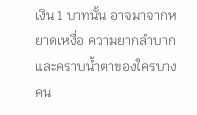เงิน 1 บาทนั้น อาจมาจากหยาดเหงื่อ ความยากลำบาก และคราบน้ำตาของใครบางคน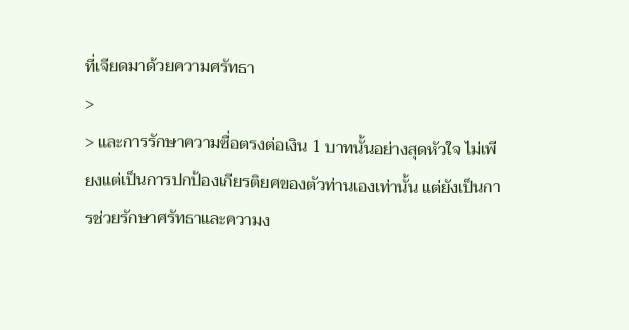ที่เจียดมาด้วยความศรัทธา
>
> และการรักษาความซื่อตรงต่อเงิน 1 บาทนั้นอย่างสุดหัวใจ ไม่เพียงแต่เป็นการปกป้องเกียรติยศของตัวท่านเองเท่านั้น แต่ยังเป็นการช่วยรักษาศรัทธาและความง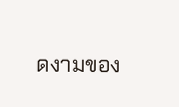ดงามของ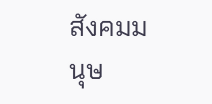สังคมมนุษ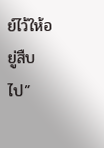ย์ไว้ให้อยู่สืบไป”